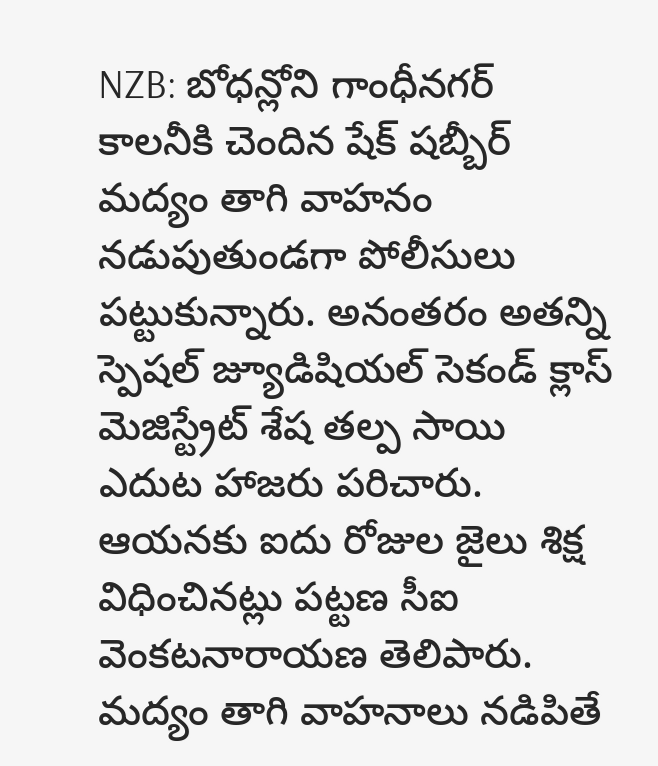NZB: బోధన్లోని గాంధీనగర్ కాలనీకి చెందిన షేక్ షబ్బీర్ మద్యం తాగి వాహనం నడుపుతుండగా పోలీసులు పట్టుకున్నారు. అనంతరం అతన్ని స్పెషల్ జ్యూడిషియల్ సెకండ్ క్లాస్ మెజిస్ట్రేట్ శేష తల్ప సాయి ఎదుట హాజరు పరిచారు. ఆయనకు ఐదు రోజుల జైలు శిక్ష విధించినట్లు పట్టణ సీఐ వెంకటనారాయణ తెలిపారు. మద్యం తాగి వాహనాలు నడిపితే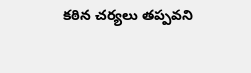కఠిన చర్యలు తప్పవని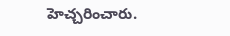హెచ్చరించారు.